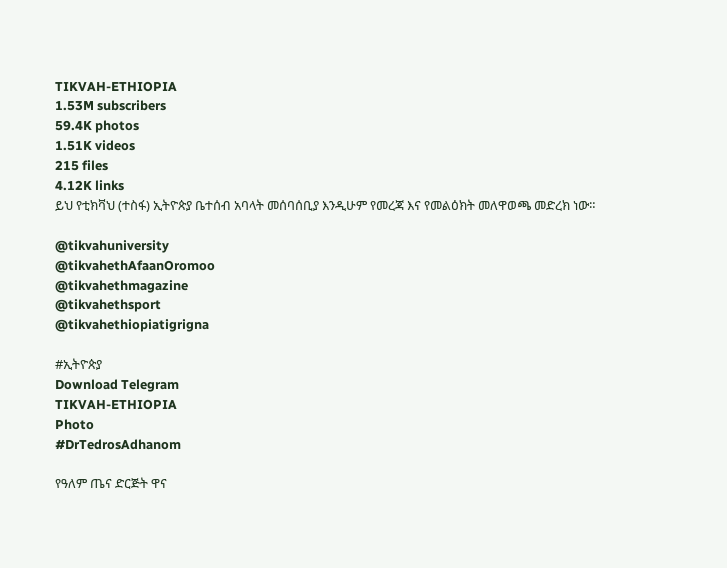TIKVAH-ETHIOPIA
1.53M subscribers
59.4K photos
1.51K videos
215 files
4.12K links
ይህ የቲክቫህ (ተስፋ) ኢትዮጵያ ቤተሰብ አባላት መሰባሰቢያ እንዲሁም የመረጃ እና የመልዕክት መለዋወጫ መድረክ ነው።

@tikvahuniversity
@tikvahethAfaanOromoo
@tikvahethmagazine
@tikvahethsport
@tikvahethiopiatigrigna

#ኢትዮጵያ
Download Telegram
TIKVAH-ETHIOPIA
Photo
#DrTedrosAdhanom

የዓለም ጤና ድርጅት ዋና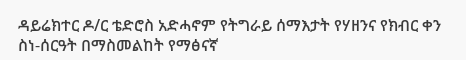ዳይሬክተር ዶ/ር ቴድሮስ አድሓኖም የትግራይ ሰማእታት የሃዘንና የክብር ቀን ስነ-ሰርዓት በማስመልከት የማፅናኛ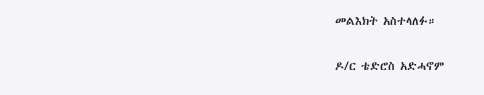መልእክት አስተላለፉ።

ዶ/ር ቴድሮስ አድሓኖም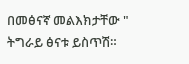በመፅናኛ መልእክታቸው " ትግራይ ፅናቱ ይስጥሽ።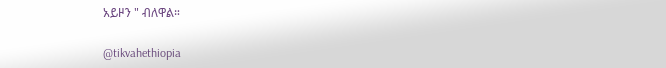አይዞን " ብለዋል።

@tikvahethiopia